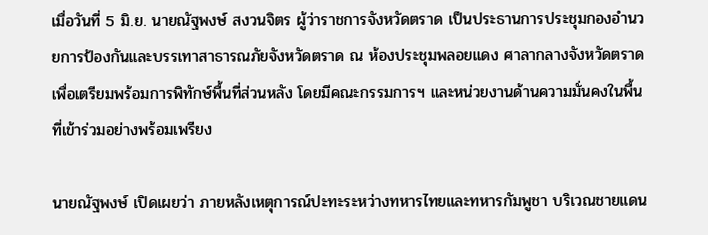เมื่อวันที่ 5 มิ.ย. นายณัฐพงษ์ สงวนจิตร ผู้ว่าราชการจังหวัดตราด เป็นประธานการประชุมกองอำนวยการป้องกันและบรรเทาสาธารณภัยจังหวัดตราด ณ ห้องประชุมพลอยแดง ศาลากลางจังหวัดตราด เพื่อเตรียมพร้อมการพิทักษ์พื้นที่ส่วนหลัง โดยมีคณะกรรมการฯ และหน่วยงานด้านความมั่นคงในพื้นที่เข้าร่วมอย่างพร้อมเพรียง

นายณัฐพงษ์ เปิดเผยว่า ภายหลังเหตุการณ์ปะทะระหว่างทหารไทยและทหารกัมพูชา บริเวณชายแดน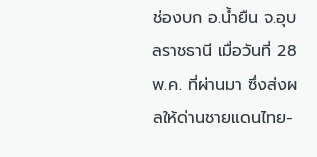ช่องบก อ.น้ำยืน จ.อุบลราชธานี เมื่อวันที่ 28 พ.ค. ที่ผ่านมา ซึ่งส่งผลให้ด่านชายแดนไทย-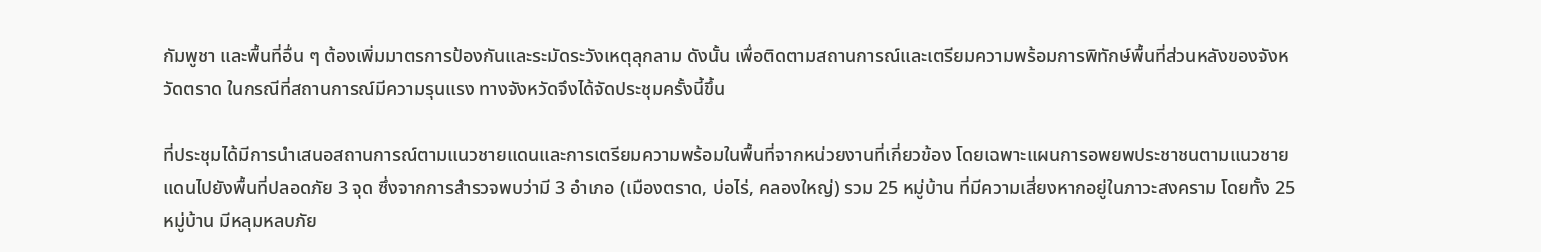กัมพูชา และพื้นที่อื่น ๆ ต้องเพิ่มมาตรการป้องกันและระมัดระวังเหตุลุกลาม ดังนั้น เพื่อติดตามสถานการณ์และเตรียมความพร้อมการพิทักษ์พื้นที่ส่วนหลังของจังหวัดตราด ในกรณีที่สถานการณ์มีความรุนแรง ทางจังหวัดจึงได้จัดประชุมครั้งนี้ขึ้น

ที่ประชุมได้มีการนำเสนอสถานการณ์ตามแนวชายแดนและการเตรียมความพร้อมในพื้นที่จากหน่วยงานที่เกี่ยวข้อง โดยเฉพาะแผนการอพยพประชาชนตามแนวชายแดนไปยังพื้นที่ปลอดภัย 3 จุด ซึ่งจากการสำรวจพบว่ามี 3 อำเภอ (เมืองตราด, บ่อไร่, คลองใหญ่) รวม 25 หมู่บ้าน ที่มีความเสี่ยงหากอยู่ในภาวะสงคราม โดยทั้ง 25 หมู่บ้าน มีหลุมหลบภัย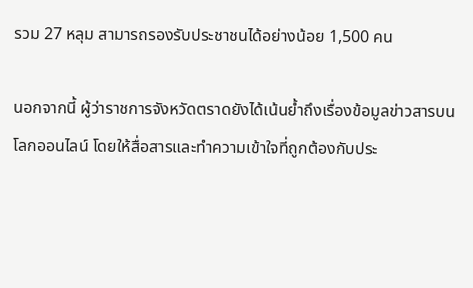รวม 27 หลุม สามารถรองรับประชาชนได้อย่างน้อย 1,500 คน

นอกจากนี้ ผู้ว่าราชการจังหวัดตราดยังได้เน้นย้ำถึงเรื่องข้อมูลข่าวสารบนโลกออนไลน์ โดยให้สื่อสารและทำความเข้าใจที่ถูกต้องกับประ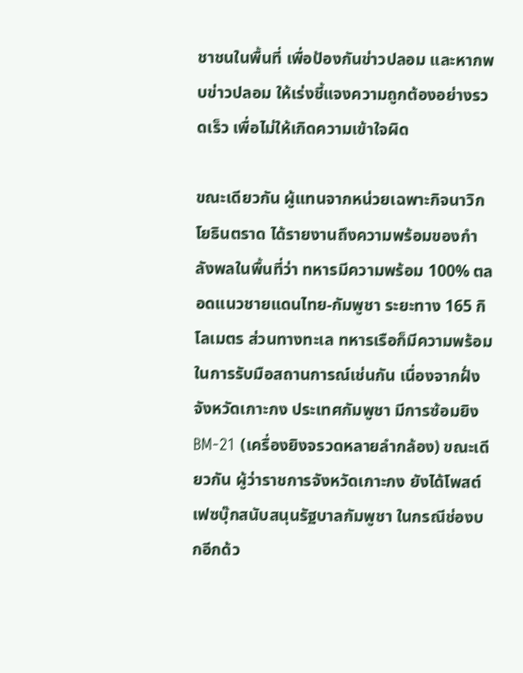ชาชนในพื้นที่ เพื่อป้องกันข่าวปลอม และหากพบข่าวปลอม ให้เร่งชี้แจงความถูกต้องอย่างรวดเร็ว เพื่อไม่ให้เกิดความเข้าใจผิด

ขณะเดียวกัน ผู้แทนจากหน่วยเฉพาะกิจนาวิกโยธินตราด ได้รายงานถึงความพร้อมของกำลังพลในพื้นที่ว่า ทหารมีความพร้อม 100% ตลอดแนวชายแดนไทย-กัมพูชา ระยะทาง 165 กิโลเมตร ส่วนทางทะเล ทหารเรือก็มีความพร้อมในการรับมือสถานการณ์เช่นกัน เนื่องจากฝั่งจังหวัดเกาะกง ประเทศกัมพูชา มีการซ้อมยิง BM-21 (เครื่องยิงจรวดหลายลำกล้อง) ขณะเดียวกัน ผู้ว่าราชการจังหวัดเกาะกง ยังได้โพสต์เฟซบุ๊กสนับสนุนรัฐบาลกัมพูชา ในกรณีช่องบกอีกด้ว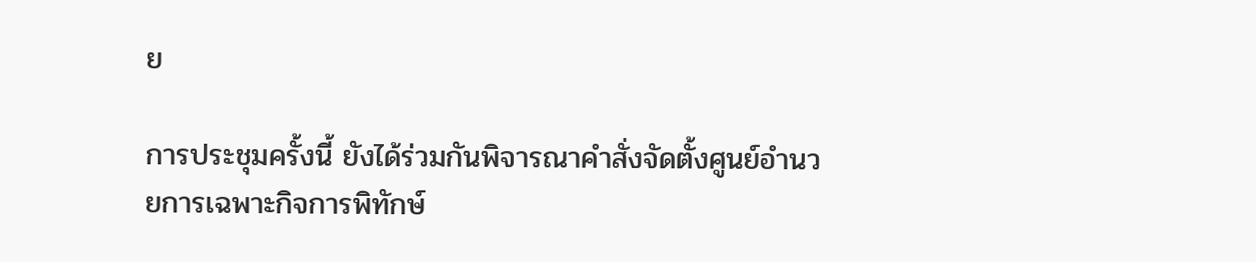ย

การประชุมครั้งนี้ ยังได้ร่วมกันพิจารณาคำสั่งจัดตั้งศูนย์อำนวยการเฉพาะกิจการพิทักษ์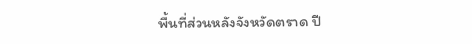พื้นที่ส่วนหลังจังหวัดตราด ปี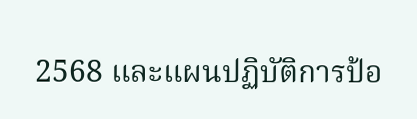2568 และแผนปฏิบัติการป้อ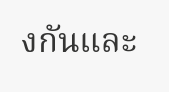งกันและ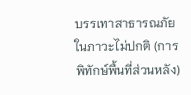บรรเทาสาธารณภัยในภาวะไม่ปกติ (การพิทักษ์พื้นที่ส่วนหลัง)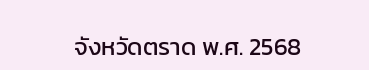จังหวัดตราด พ.ศ. 2568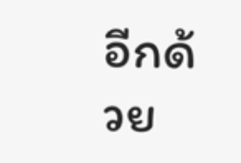อีกด้วย